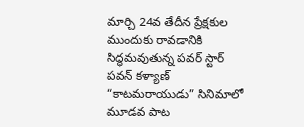మార్చి 24వ తేదీన ప్రేక్షకుల ముందుకు రావడానికి సిద్ధమవుతున్న పవర్ స్టార్ పవన్ కళ్యాణ్ “కాటమరాయుడు” సినిమాలో మూడవ పాట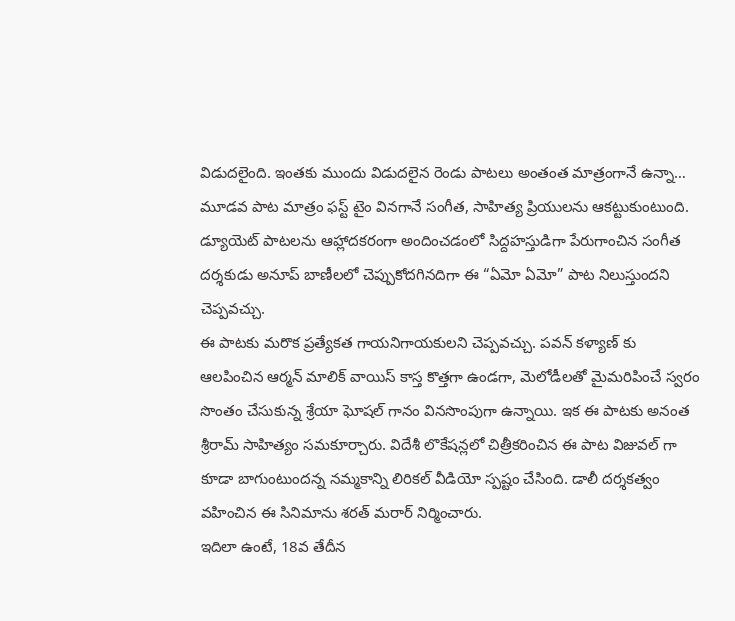విడుదలైంది. ఇంతకు ముందు విడుదలైన రెండు పాటలు అంతంత మాత్రంగానే ఉన్నా… మూడవ పాట మాత్రం ఫస్ట్ టైం వినగానే సంగీత, సాహిత్య ప్రియులను ఆకట్టుకుంటుంది. డ్యూయెట్ పాటలను ఆహ్లాదకరంగా అందించడంలో సిద్దహస్తుడిగా పేరుగాంచిన సంగీత దర్శకుడు అనూప్ బాణీలలో చెప్పుకోదగినదిగా ఈ “ఏమో ఏమో” పాట నిలుస్తుందని చెప్పవచ్చు.
ఈ పాటకు మరొక ప్రత్యేకత గాయనిగాయకులని చెప్పవచ్చు. పవన్ కళ్యాణ్ కు ఆలపించిన ఆర్మన్ మాలిక్ వాయిస్ కాస్త కొత్తగా ఉండగా, మెలోడీలతో మైమరిపించే స్వరం సొంతం చేసుకున్న శ్రేయా ఘోషల్ గానం వినసొంపుగా ఉన్నాయి. ఇక ఈ పాటకు అనంత శ్రీరామ్ సాహిత్యం సమకూర్చారు. విదేశీ లొకేషన్లలో చిత్రీకరించిన ఈ పాట విజువల్ గా కూడా బాగుంటుందన్న నమ్మకాన్ని లిరికల్ వీడియో స్పష్టం చేసింది. డాలీ దర్శకత్వం వహించిన ఈ సినిమాను శరత్ మరార్ నిర్మించారు.
ఇదిలా ఉంటే, 18వ తేదీన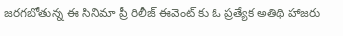జరగబోతున్న ఈ సినిమా ప్రీ రిలీజ్ ఈవెంట్ కు ఓ ప్రత్యేక అతిథి హాజరు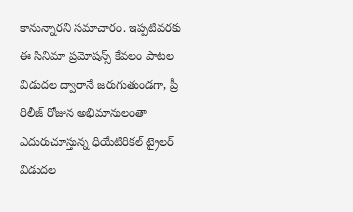కానున్నారని సమాచారం. ఇప్పటివరకు ఈ సినిమా ప్రమోషన్స్ కేవలం పాటల విడుదల ద్వారానే జరుగుతుండగా, ప్రీ రిలీజ్ రోజున అభిమానులంతా ఎదురుచూస్తున్న ధియేటిరికల్ ట్రైలర్ విడుదల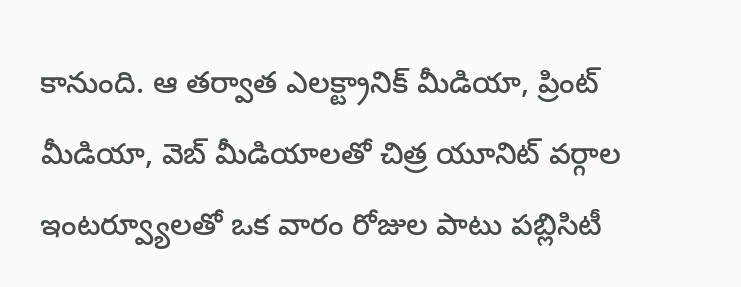కానుంది. ఆ తర్వాత ఎలక్ట్రానిక్ మీడియా, ప్రింట్ మీడియా, వెబ్ మీడియాలతో చిత్ర యూనిట్ వర్గాల ఇంటర్వ్యూలతో ఒక వారం రోజుల పాటు పబ్లిసిటీ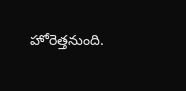హోరెత్తనుంది.